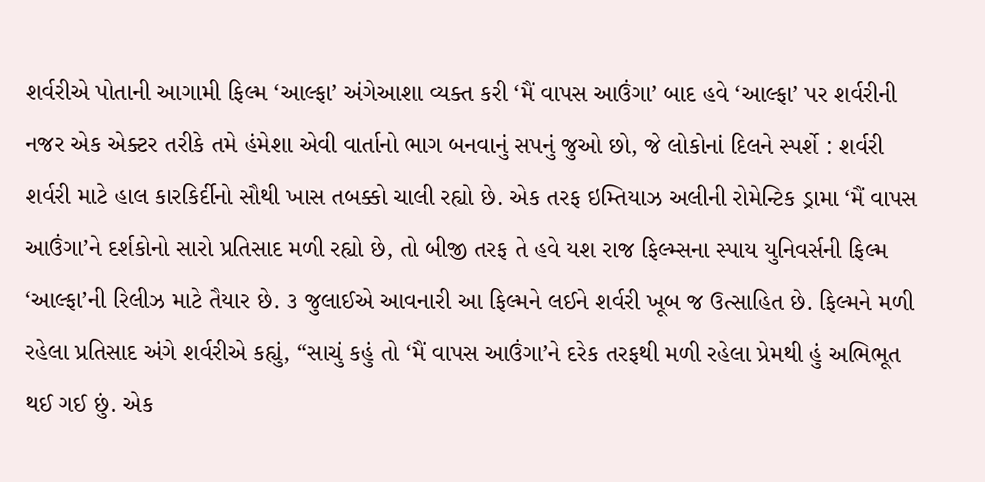શર્વરીએ પોતાની આગામી ફિલ્મ ‘આલ્ફા’ અંગેઆશા વ્યક્ત કરી ‘મૈં વાપસ આઉંગા’ બાદ હવે ‘આલ્ફા’ પર શર્વરીની નજર એક એક્ટર તરીકે તમે હંમેશા એવી વાર્તાનો ભાગ બનવાનું સપનું જુઓ છો, જે લોકોનાં દિલને સ્પર્શે : શર્વરી
શર્વરી માટે હાલ કારકિર્દીનો સૌથી ખાસ તબક્કો ચાલી રહ્યો છે. એક તરફ ઇમ્તિયાઝ અલીની રોમેન્ટિક ડ્રામા ‘મૈં વાપસ આઉંગા’ને દર્શકોનો સારો પ્રતિસાદ મળી રહ્યો છે, તો બીજી તરફ તે હવે યશ રાજ ફિલ્મ્સના સ્પાય યુનિવર્સની ફિલ્મ ‘આલ્ફા’ની રિલીઝ માટે તૈયાર છે. ૩ જુલાઈએ આવનારી આ ફિલ્મને લઈને શર્વરી ખૂબ જ ઉત્સાહિત છે. ફિલ્મને મળી રહેલા પ્રતિસાદ અંગે શર્વરીએ કહ્યું, “સાચું કહું તો ‘મૈં વાપસ આઉંગા’ને દરેક તરફથી મળી રહેલા પ્રેમથી હું અભિભૂત થઈ ગઈ છું. એક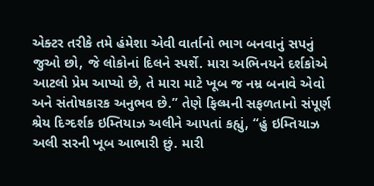એક્ટર તરીકે તમે હંમેશા એવી વાર્તાનો ભાગ બનવાનું સપનું જુઓ છો, જે લોકોનાં દિલને સ્પર્શે. મારા અભિનયને દર્શકોએ આટલો પ્રેમ આપ્યો છે, તે મારા માટે ખૂબ જ નમ્ર બનાવે એવો અને સંતોષકારક અનુભવ છે.” તેણે ફિલ્મની સફળતાનો સંપૂર્ણ શ્રેય દિગ્દર્શક ઇમ્તિયાઝ અલીને આપતાં કહ્યું, “હું ઇમ્તિયાઝ અલી સરની ખૂબ આભારી છું. મારી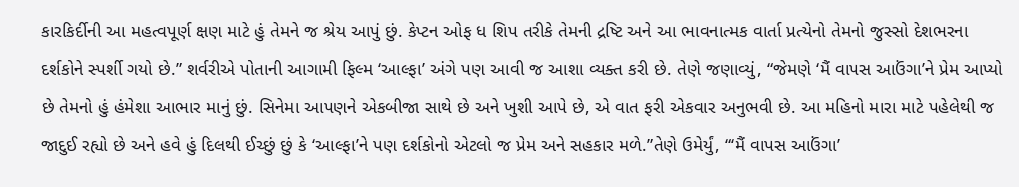કારકિર્દીની આ મહત્વપૂર્ણ ક્ષણ માટે હું તેમને જ શ્રેય આપું છું. કેપ્ટન ઓફ ધ શિપ તરીકે તેમની દ્રષ્ટિ અને આ ભાવનાત્મક વાર્તા પ્રત્યેનો તેમનો જુસ્સો દેશભરના દર્શકોને સ્પર્શી ગયો છે.” શર્વરીએ પોતાની આગામી ફિલ્મ ‘આલ્ફા’ અંગે પણ આવી જ આશા વ્યક્ત કરી છે. તેણે જણાવ્યું, “જેમણે ‘મૈં વાપસ આઉંગા’ને પ્રેમ આપ્યો છે તેમનો હું હંમેશા આભાર માનું છું. સિનેમા આપણને એકબીજા સાથે છે અને ખુશી આપે છે, એ વાત ફરી એકવાર અનુભવી છે. આ મહિનો મારા માટે પહેલેથી જ જાદુઈ રહ્યો છે અને હવે હું દિલથી ઈચ્છું છું કે ‘આલ્ફા’ને પણ દર્શકોનો એટલો જ પ્રેમ અને સહકાર મળે.”તેણે ઉમેર્યું, “‘મૈં વાપસ આઉંગા’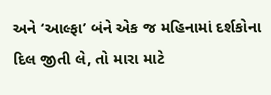અને ‘આલ્ફા’ બંને એક જ મહિનામાં દર્શકોના દિલ જીતી લે, તો મારા માટે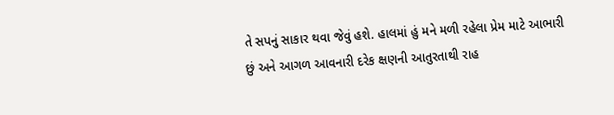તે સપનું સાકાર થવા જેવું હશે. હાલમાં હું મને મળી રહેલા પ્રેમ માટે આભારી છું અને આગળ આવનારી દરેક ક્ષણની આતુરતાથી રાહ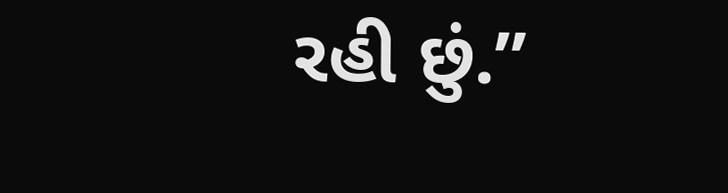રહી છું.”